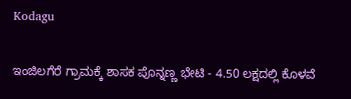Kodagu

ಇಂಜಿಲಗೆರೆ ಗ್ರಾಮಕ್ಕೆ ಶಾಸಕ ಪೊನ್ನಣ್ಣ ಭೇಟಿ - 4.50 ಲಕ್ಷದಲ್ಲಿ ಕೊಳವೆ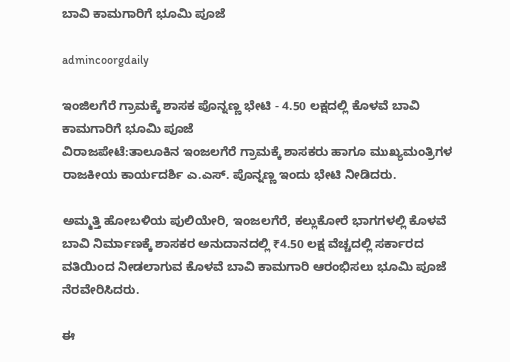ಬಾವಿ ಕಾಮಗಾರಿಗೆ ಭೂಮಿ ಪೂಜೆ

admincoorgdaily

ಇಂಜಿಲಗೆರೆ ಗ್ರಾಮಕ್ಕೆ ಶಾಸಕ ಪೊನ್ನಣ್ಣ ಭೇಟಿ - 4.50 ಲಕ್ಷದಲ್ಲಿ ಕೊಳವೆ ಬಾವಿ ಕಾಮಗಾರಿಗೆ ಭೂಮಿ ಪೂಜೆ
ವಿರಾಜಪೇಟೆ:ತಾಲೂಕಿನ ಇಂಜಲಗೆರೆ ಗ್ರಾಮಕ್ಕೆ ಶಾಸಕರು ಹಾಗೂ ಮುಖ್ಯಮಂತ್ರಿಗಳ ರಾಜಕೀಯ ಕಾರ್ಯದರ್ಶಿ ಎ.ಎಸ್. ಪೊನ್ನಣ್ಣ ಇಂದು ಭೇಟಿ ನೀಡಿದರು.

ಅಮ್ಮತ್ತಿ ಹೋಬಳಿಯ ಪುಲಿಯೇರಿ, ಇಂಜಲಗೆರೆ, ಕಲ್ಲುಕೋರೆ ಭಾಗಗಳಲ್ಲಿ ಕೊಳವೆ ಬಾವಿ ನಿರ್ಮಾಣಕ್ಕೆ ಶಾಸಕರ ಅನುದಾನದಲ್ಲಿ ₹4.50 ಲಕ್ಷ ವೆಚ್ಚದಲ್ಲಿ ಸರ್ಕಾರದ ವತಿಯಿಂದ ನೀಡಲಾಗುವ ಕೊಳವೆ ಬಾವಿ ಕಾಮಗಾರಿ ಆರಂಭಿಸಲು ಭೂಮಿ ಪೂಜೆ ನೆರವೇರಿಸಿದರು.

ಈ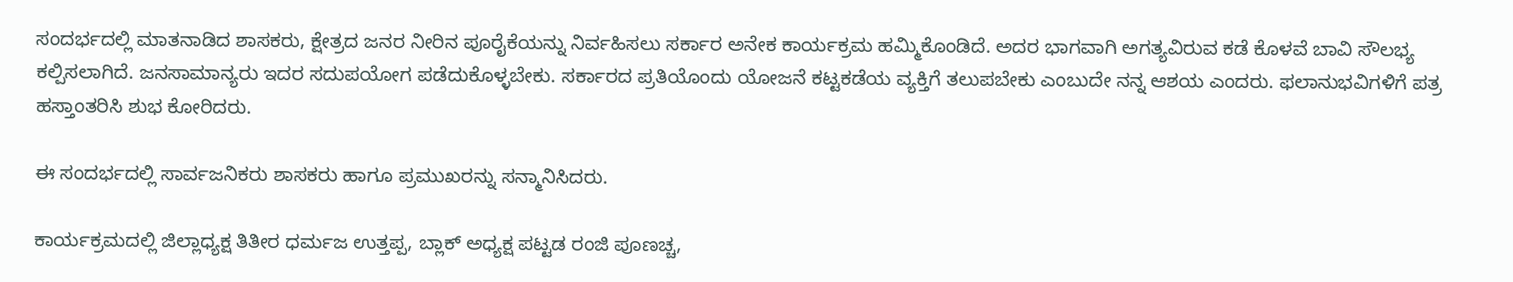ಸಂದರ್ಭದಲ್ಲಿ ಮಾತನಾಡಿದ ಶಾಸಕರು, ಕ್ಷೇತ್ರದ ಜನರ ನೀರಿನ ಪೂರೈಕೆಯನ್ನು ನಿರ್ವಹಿಸಲು ಸರ್ಕಾರ ಅನೇಕ ಕಾರ್ಯಕ್ರಮ ಹಮ್ಮಿಕೊಂಡಿದೆ. ಅದರ ಭಾಗವಾಗಿ ಅಗತ್ಯವಿರುವ ಕಡೆ ಕೊಳವೆ ಬಾವಿ ಸೌಲಭ್ಯ ಕಲ್ಪಿಸಲಾಗಿದೆ. ಜನಸಾಮಾನ್ಯರು ಇದರ ಸದುಪಯೋಗ ಪಡೆದುಕೊಳ್ಳಬೇಕು. ಸರ್ಕಾರದ ಪ್ರತಿಯೊಂದು ಯೋಜನೆ ಕಟ್ಟಕಡೆಯ ವ್ಯಕ್ತಿಗೆ ತಲುಪಬೇಕು ಎಂಬುದೇ ನನ್ನ ಆಶಯ ಎಂದರು. ಫಲಾನುಭವಿಗಳಿಗೆ ಪತ್ರ ಹಸ್ತಾಂತರಿಸಿ ಶುಭ ಕೋರಿದರು.

ಈ ಸಂದರ್ಭದಲ್ಲಿ ಸಾರ್ವಜನಿಕರು ಶಾಸಕರು ಹಾಗೂ ಪ್ರಮುಖರನ್ನು ಸನ್ಮಾನಿಸಿದರು.

ಕಾರ್ಯಕ್ರಮದಲ್ಲಿ ಜಿಲ್ಲಾಧ್ಯಕ್ಷ ತಿತೀರ ಧರ್ಮಜ ಉತ್ತಪ್ಪ, ಬ್ಲಾಕ್ ಅಧ್ಯಕ್ಷ ಪಟ್ಟಡ ರಂಜಿ ಪೂಣಚ್ಚ,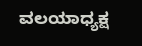ವಲಯಾಧ್ಯಕ್ಷ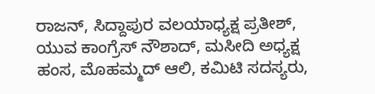ರಾಜನ್, ಸಿದ್ದಾಪುರ ವಲಯಾಧ್ಯಕ್ಷ ಪ್ರತೀಶ್, ಯುವ ಕಾಂಗ್ರೆಸ್ ನೌಶಾದ್, ಮಸೀದಿ ಅಧ್ಯಕ್ಷ ಹಂಸ, ಮೊಹಮ್ಮದ್ ಆಲಿ, ಕಮಿಟಿ ಸದಸ್ಯರು,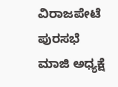ವಿರಾಜಪೇಟೆ ಪುರಸಭೆ ಮಾಜಿ ಅಧ್ಯಕ್ಷೆ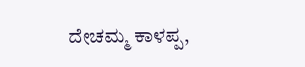ದೇಚಮ್ಮ ಕಾಳಪ್ಪ,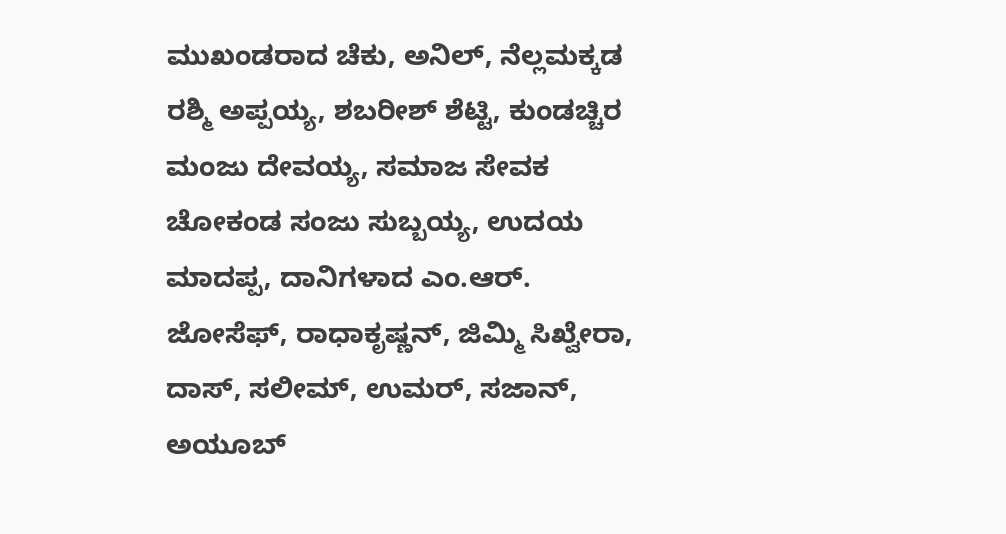ಮುಖಂಡರಾದ ಚೆಕು, ಅನಿಲ್, ನೆಲ್ಲಮಕ್ಕಡ ರಶ್ಮಿ ಅಪ್ಪಯ್ಯ, ಶಬರೀಶ್ ಶೆಟ್ಟಿ, ಕುಂಡಚ್ಚಿರ ಮಂಜು ದೇವಯ್ಯ, ಸಮಾಜ ಸೇವಕ ಚೋಕಂಡ ಸಂಜು ಸುಬ್ಬಯ್ಯ, ಉದಯ ಮಾದಪ್ಪ, ದಾನಿಗಳಾದ ಎಂ.ಆರ್. ಜೋಸೆಫ್, ರಾಧಾಕೃಷ್ಣನ್, ಜಿಮ್ಮಿ ಸಿಖ್ವೇರಾ, ದಾಸ್, ಸಲೀಮ್, ಉಮರ್, ಸಜಾನ್, ಅಯೂಬ್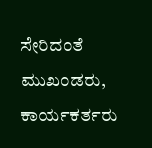ಸೇರಿದಂತೆ ಮುಖಂಡರು, ಕಾರ್ಯಕರ್ತರು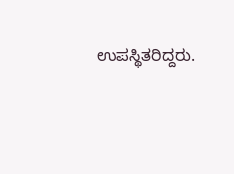ಉಪಸ್ಥಿತರಿದ್ದರು.